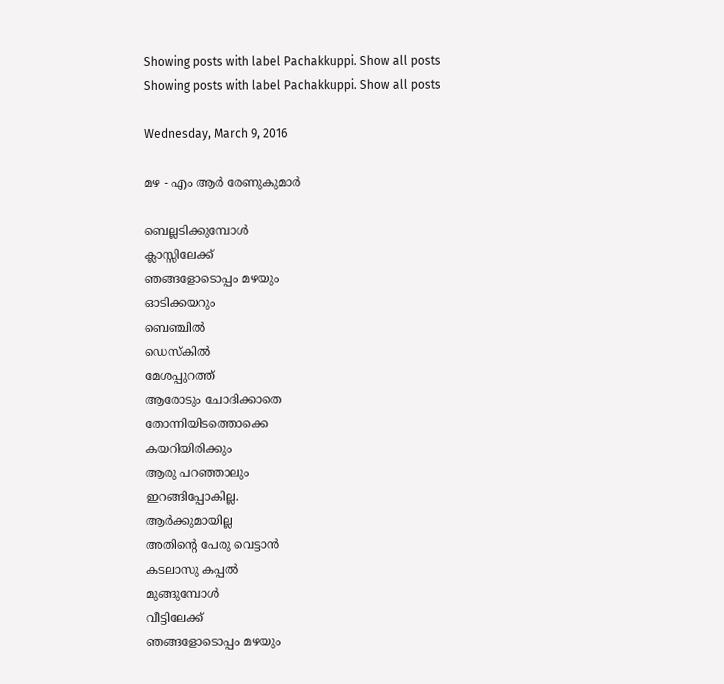Showing posts with label Pachakkuppi. Show all posts
Showing posts with label Pachakkuppi. Show all posts

Wednesday, March 9, 2016

മഴ - എം ആര്‍ രേണുകുമാര്‍

ബെല്ലടിക്കുമ്പോള്‍
ക്ലാസ്സിലേക്ക്
ഞങ്ങളോടൊപ്പം മഴയും
ഓടിക്കയറും
ബെഞ്ചില്‍
ഡെസ്കില്‍
മേശപ്പുറത്ത്
ആരോടും ചോദിക്കാതെ
തോന്നിയിടത്തൊക്കെ
കയറിയിരിക്കും
ആരു പറഞ്ഞാലും
ഇറങ്ങിപ്പോകില്ല.
ആര്‍ക്കുമായില്ല
അതിന്റെ പേരു വെട്ടാന്‍
കടലാസു കപ്പല്‍
മുങ്ങുമ്പോള്‍
വീട്ടിലേക്ക്
ഞങ്ങളോടൊപ്പം മഴയും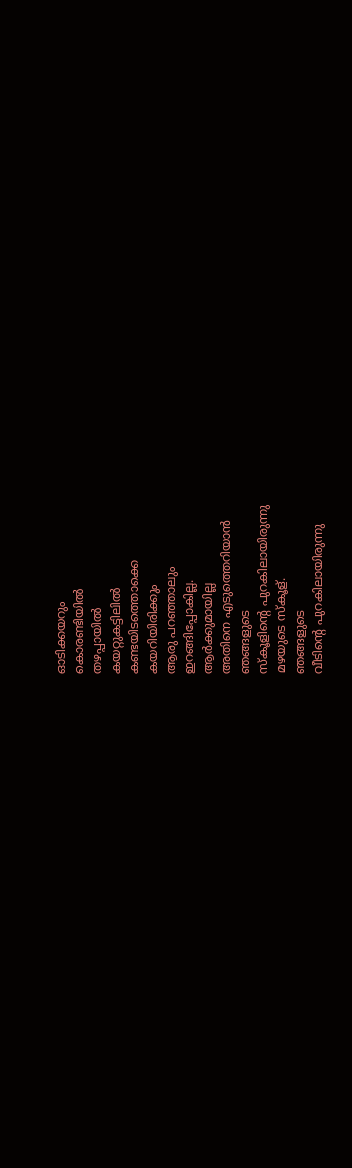ഓടിക്കയറും
കൊരണ്ടിയില്‍
തഴപ്പായില്‍
കയറ്റുകട്ടിലില്‍
കണ്ടയിടത്തൊക്കെ
കയറിയിരിക്കും
ആരു പറഞ്ഞാലും
ഇറങ്ങിപ്പോകില്ല.
ആര്‍ക്കുമായില്ല
അതിനെ എടുത്തെറിയാന്‍
ഞങ്ങളുടെ
സ്കൂളിന്റെ പുറകിലായിരുന്നു
മഴയുടെ സ്കൂള്.
ഞങ്ങളുടെ
വീടിന്റെ പുറകിലായിരുന്നു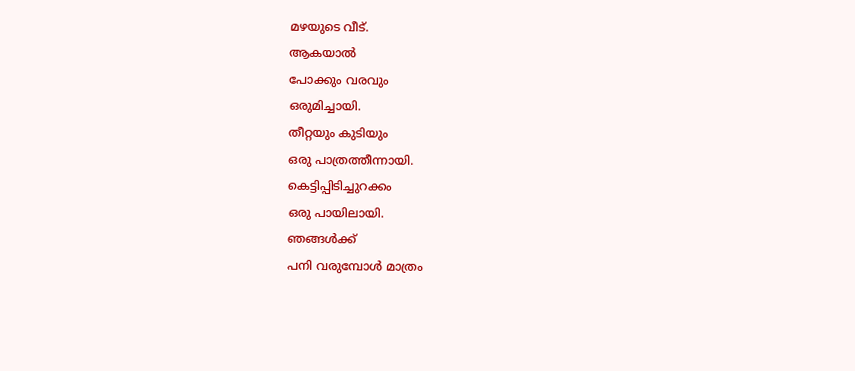മഴയുടെ വീട്.
ആകയാല്‍
പോക്കും വരവും
ഒരുമിച്ചായി.
തീറ്റയും കുടിയും
ഒരു പാത്രത്തീന്നായി.
കെട്ടിപ്പിടിച്ചുറക്കം
ഒരു പായിലായി.
ഞങ്ങള്‍ക്ക്
പനി വരുമ്പോള്‍ മാത്രം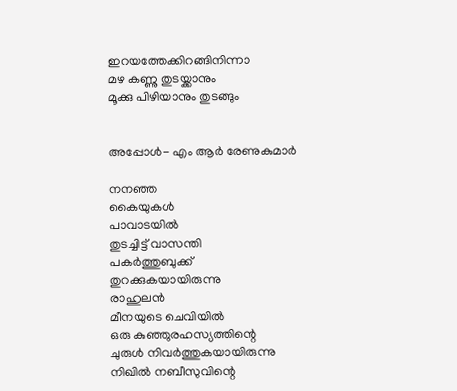ഇറയത്തേക്കിറങ്ങിനിന്നാ
മഴ കണ്ണു തുടയ്ക്കാനും
മൂക്കു പിഴിയാനും തുടങ്ങും


അപ്പോള്‍- എം ആര്‍ രേണുകുമാര്‍

നനഞ്ഞ
കൈയുകള്‍
പാവാടയില്‍
തുടച്ചിട്ട് വാസന്തി
പകര്‍ത്തുബുക്ക്
തുറക്കുകയായിരുന്നു
രാഹുലന്‍
മീനയുടെ ചെവിയില്‍
ഒരു കുഞ്ഞുരഹസ്യത്തിന്റെ
ചുരുള്‍ നിവര്‍ത്തുകയായിരുന്നു
നിഖില്‍ നബീസുവിന്റെ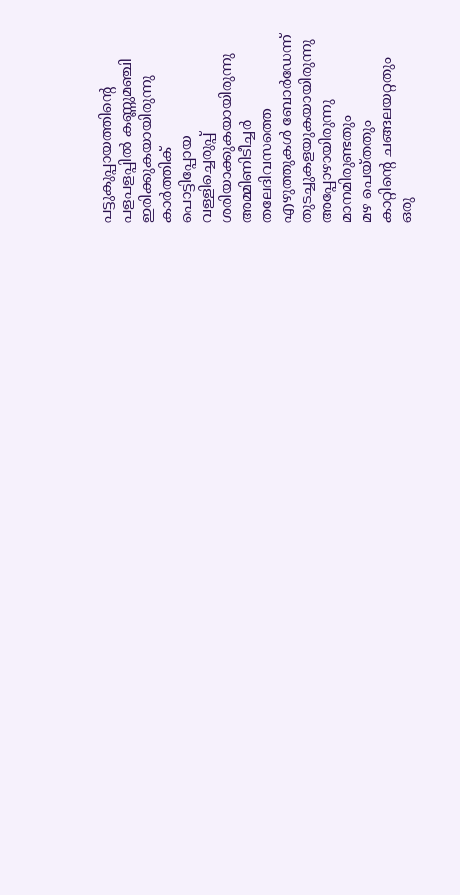പട്ടുകുപ്പായത്തിന്റെ
പളപളപ്പില്‍ കണ്ണുമഞ്ചി
ഇരിക്കുകയായിരുന്നു
കാര്‍ത്തിക്
പൊട്ടിപ്പോയ
വള്ളിച്ചെരുപ്പ്
ശരിയാക്കുകയായിരുന്നു
അമ്മിണിടീച്ചര്‍
തലേദിവസത്തെ
എഴുത്തുകള്‍ ബോര്‍ഡേന്ന്
തുടച്ചുകളയുകയായിരുന്നു
അപ്പോഴായിരുന്നു
മാനമിരുണ്ടതും
മഴ പെയ്തതും
കാറ്റിന്റെ ചങ്ങലയറ്റതും
ഒരു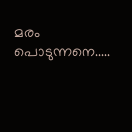മരം പൊടുന്നനെ.....